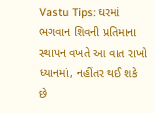Vastu Tips: ઘરમાં ભગવાન શિવની પ્રતિમાના સ્થાપન વખતે આ વાત રાખો ધ્યાનમાં, નહીંતર થઈ શકે છે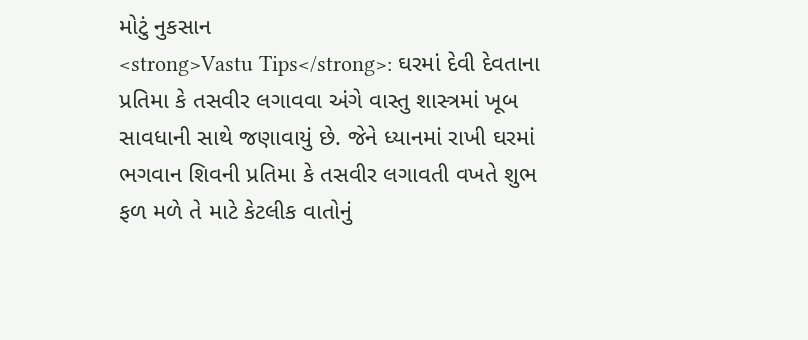મોટું નુકસાન
<strong>Vastu Tips</strong>: ઘરમાં દેવી દેવતાના પ્રતિમા કે તસવીર લગાવવા અંગે વાસ્તુ શાસ્ત્રમાં ખૂબ સાવધાની સાથે જણાવાયું છે. જેને ધ્યાનમાં રાખી ઘરમાં ભગવાન શિવની પ્રતિમા કે તસવીર લગાવતી વખતે શુભ ફળ મળે તે માટે કેટલીક વાતોનું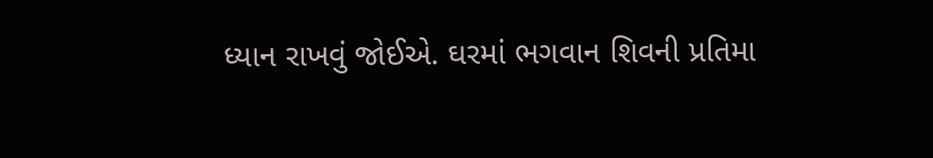ધ્યાન રાખવું જોઈએ. ઘરમાં ભગવાન શિવની પ્રતિમા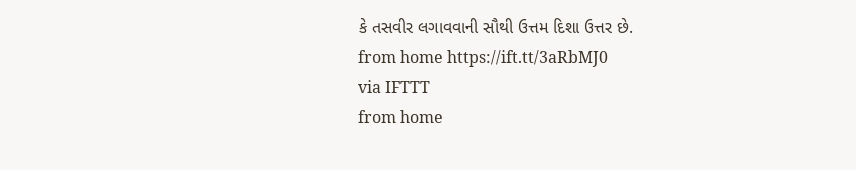કે તસવીર લગાવવાની સૌથી ઉત્તમ દિશા ઉત્તર છે.
from home https://ift.tt/3aRbMJ0
via IFTTT
from home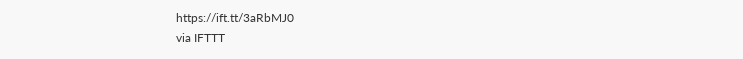https://ift.tt/3aRbMJ0
via IFTTT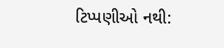ટિપ્પણીઓ નથી: